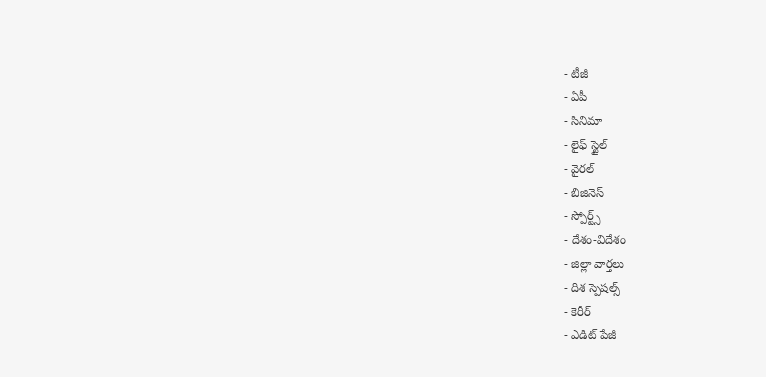- టీజీ
- ఏపీ
- సినిమా
- లైఫ్ స్టైల్
- వైరల్
- బిజినెస్
- స్పోర్ట్స్
- దేశం-విదేశం
- జిల్లా వార్తలు
- దిశ స్పెషల్స్
- కెరీర్
- ఎడిట్ పేజీ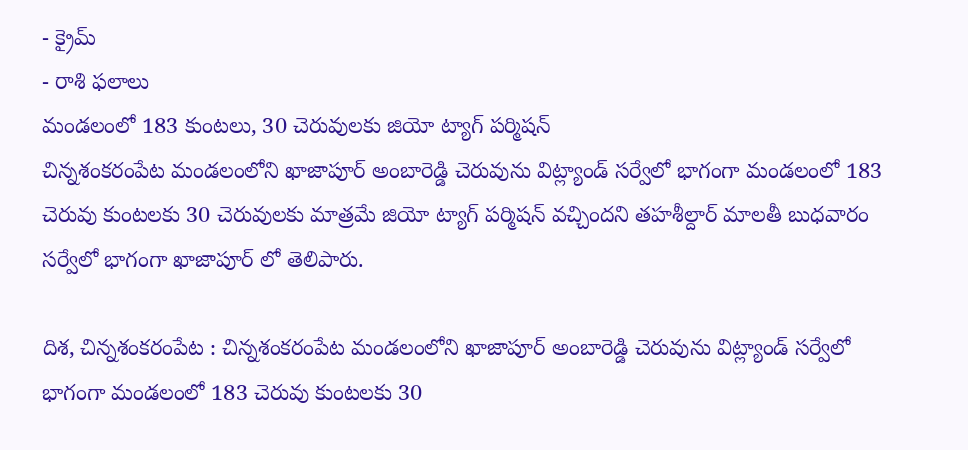- క్రైమ్
- రాశి ఫలాలు
మండలంలో 183 కుంటలు, 30 చెరువులకు జియో ట్యాగ్ పర్మిషన్
చిన్నశంకరంపేట మండలంలోని ఖాజాపూర్ అంబారెడ్డి చెరువును విట్ల్యాండ్ సర్వేలో భాగంగా మండలంలో 183 చెరువు కుంటలకు 30 చెరువులకు మాత్రమే జియో ట్యాగ్ పర్మిషన్ వచ్చిందని తహశీల్దార్ మాలతీ బుధవారం సర్వేలో భాగంగా ఖాజాపూర్ లో తెలిపారు.

దిశ, చిన్నశంకరంపేట : చిన్నశంకరంపేట మండలంలోని ఖాజాపూర్ అంబారెడ్డి చెరువును విట్ల్యాండ్ సర్వేలో భాగంగా మండలంలో 183 చెరువు కుంటలకు 30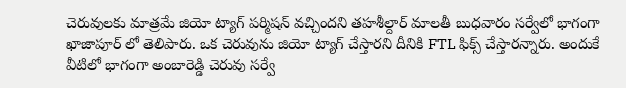చెరువులకు మాత్రమే జియో ట్యాగ్ పర్మిషన్ వచ్చిందని తహశీల్దార్ మాలతీ బుధవారం సర్వేలో భాగంగా ఖాజాపూర్ లో తెలిపారు. ఒక చెరువును జియో ట్యాగ్ చేస్తారని దీనికి FTL ఫిక్స్ చేస్తారన్నారు. అందుకే వీటిలో భాగంగా అంబారెడ్డి చెరువు సర్వే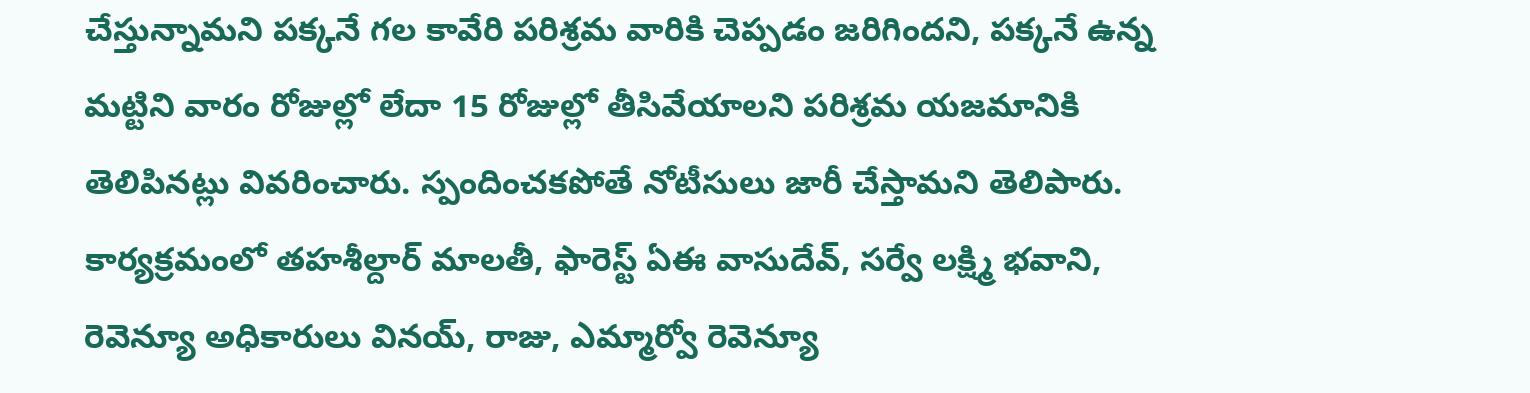చేస్తున్నామని పక్కనే గల కావేరి పరిశ్రమ వారికి చెప్పడం జరిగిందని, పక్కనే ఉన్న మట్టిని వారం రోజుల్లో లేదా 15 రోజుల్లో తీసివేయాలని పరిశ్రమ యజమానికి తెలిపినట్లు వివరించారు. స్పందించకపోతే నోటీసులు జారీ చేస్తామని తెలిపారు. కార్యక్రమంలో తహశీల్దార్ మాలతీ, ఫారెస్ట్ ఏఈ వాసుదేవ్, సర్వే లక్ష్మి భవాని, రెవెన్యూ అధికారులు వినయ్, రాజు, ఎమ్మార్వో రెవెన్యూ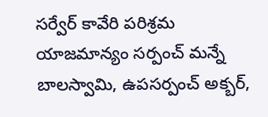సర్వేర్ కావేరి పరిశ్రమ యాజమాన్యం సర్పంచ్ మన్నే బాలస్వామి, ఉపసర్పంచ్ అక్బర్,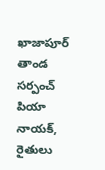ఖాజాపూర్ తాండ సర్పంచ్ పియా నాయక్, రైతులు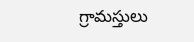గ్రామస్తులు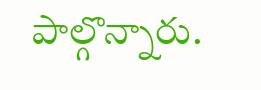పాల్గొన్నారు.